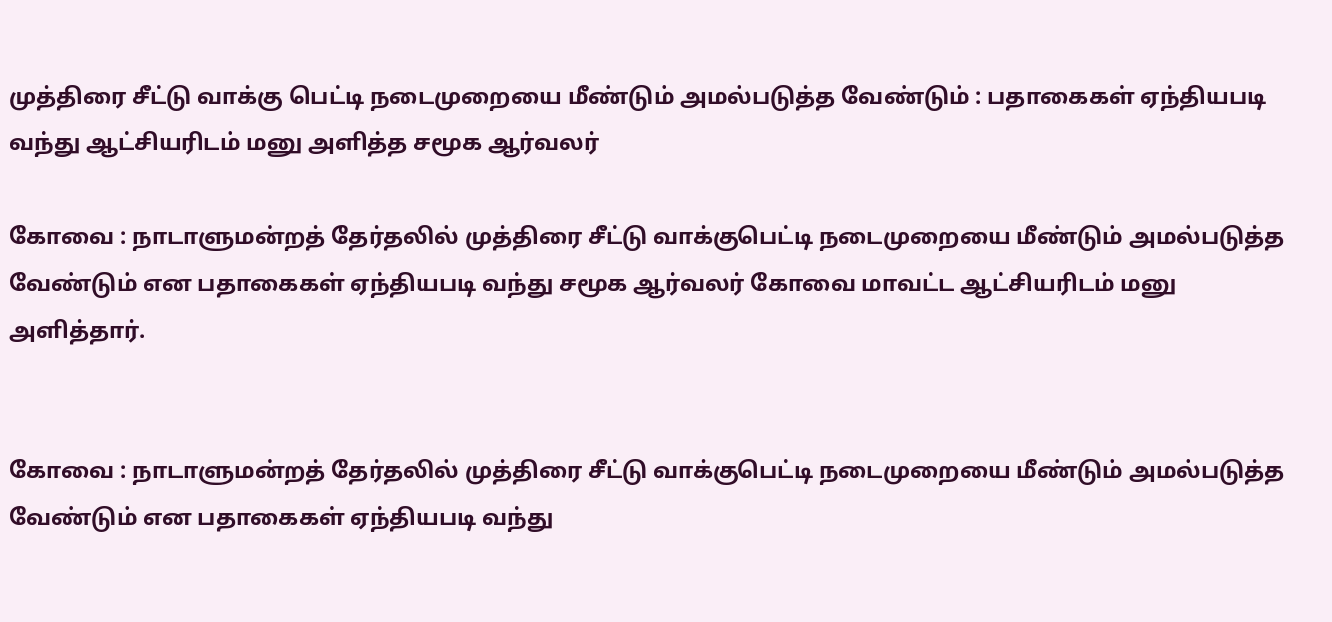முத்திரை சீட்டு வாக்கு பெட்டி நடைமுறையை மீண்டும் அமல்படுத்த வேண்டும் : பதாகைகள் ஏந்தியபடி வந்து ஆட்சியரிடம் மனு அளித்த சமூக ஆர்வலர்

கோவை : நாடாளுமன்றத் தேர்தலில் முத்திரை சீட்டு வாக்குபெட்டி நடைமுறையை மீண்டும் அமல்படுத்த வேண்டும் என பதாகைகள் ஏந்தியபடி வந்து சமூக ஆர்வலர் கோவை மாவட்ட ஆட்சியரிடம் மனு அளித்தார்.


கோவை : நாடாளுமன்றத் தேர்தலில் முத்திரை சீட்டு வாக்குபெட்டி நடைமுறையை மீண்டும் அமல்படுத்த வேண்டும் என பதாகைகள் ஏந்தியபடி வந்து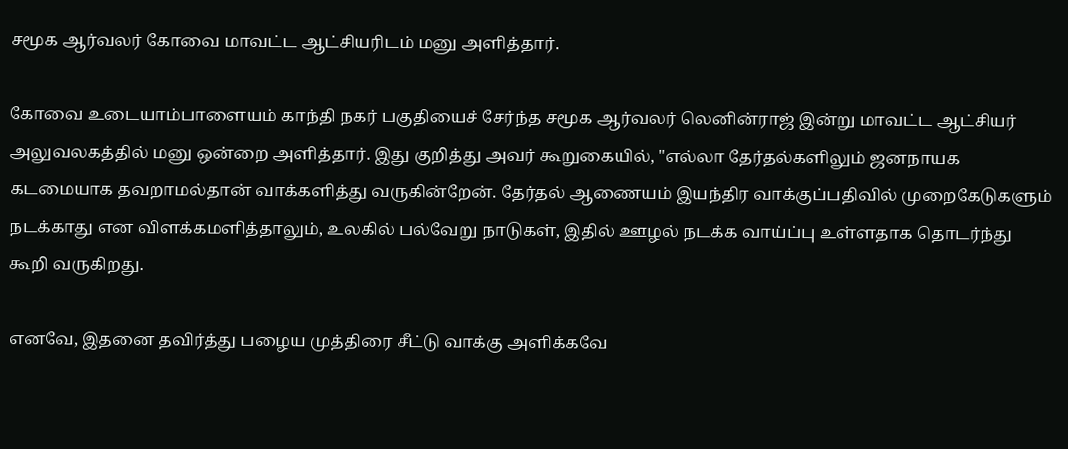சமூக ஆர்வலர் கோவை மாவட்ட ஆட்சியரிடம் மனு அளித்தார்.

கோவை உடையாம்பாளையம் காந்தி நகர் பகுதியைச் சேர்ந்த சமூக ஆர்வலர் லெனின்ராஜ் இன்று மாவட்ட ஆட்சியர் அலுவலகத்தில் மனு ஒன்றை அளித்தார். இது குறித்து அவர் கூறுகையில், "எல்லா தேர்தல்களிலும் ஜனநாயக கடமையாக தவறாமல்தான் வாக்களித்து வருகின்றேன். தேர்தல் ஆணையம் இயந்திர வாக்குப்பதிவில் முறைகேடுகளும் நடக்காது என விளக்கமளித்தாலும், உலகில் பல்வேறு நாடுகள், இதில் ஊழல் நடக்க வாய்ப்பு உள்ளதாக தொடர்ந்து கூறி வருகிறது.

எனவே, இதனை தவிர்த்து பழைய முத்திரை சீட்டு வாக்கு அளிக்கவே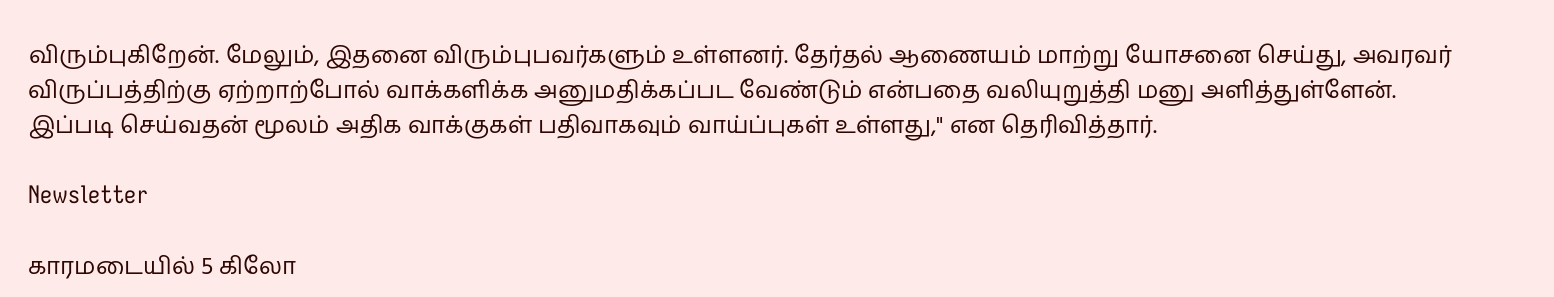விரும்புகிறேன். மேலும், இதனை விரும்புபவர்களும் உள்ளனர். தேர்தல் ஆணையம் மாற்று யோசனை செய்து, அவரவர் விருப்பத்திற்கு ஏற்றாற்போல் வாக்களிக்க அனுமதிக்கப்பட வேண்டும் என்பதை வலியுறுத்தி மனு அளித்துள்ளேன். இப்படி செய்வதன் மூலம் அதிக வாக்குகள் பதிவாகவும் வாய்ப்புகள் உள்ளது," என தெரிவித்தார்.

Newsletter

காரமடையில் 5 கிலோ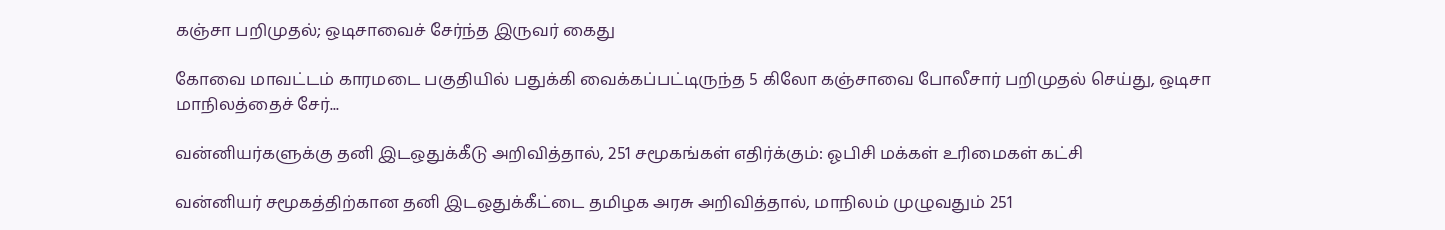கஞ்சா பறிமுதல்; ஒடிசாவைச் சேர்ந்த இருவர் கைது

கோவை மாவட்டம் காரமடை பகுதியில் பதுக்கி வைக்கப்பட்டிருந்த 5 கிலோ கஞ்சாவை போலீசார் பறிமுதல் செய்து, ஒடிசா மாநிலத்தைச் சேர்...

வன்னியர்களுக்கு தனி இடஒதுக்கீடு அறிவித்தால், 251 சமூகங்கள் எதிர்க்கும்: ஓபிசி மக்கள் உரிமைகள் கட்சி

வன்னியர் சமூகத்திற்கான தனி இடஒதுக்கீட்டை தமிழக அரசு அறிவித்தால், மாநிலம் முழுவதும் 251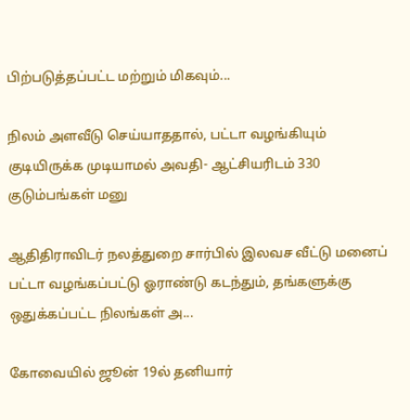பிற்படுத்தப்பட்ட மற்றும் மிகவும்...

நிலம் அளவீடு செய்யாததால், பட்டா வழங்கியும் குடியிருக்க முடியாமல் அவதி- ஆட்சியரிடம் 330 குடும்பங்கள் மனு

ஆதிதிராவிடர் நலத்துறை சார்பில் இலவச வீட்டு மனைப் பட்டா வழங்கப்பட்டு ஓராண்டு கடந்தும், தங்களுக்கு ஒதுக்கப்பட்ட நிலங்கள் அ...

கோவையில் ஜூன் 19ல் தனியார்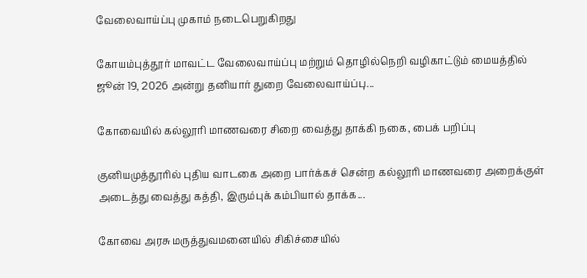வேலைவாய்ப்பு முகாம் நடைபெறுகிறது

கோயம்புத்தூர் மாவட்ட வேலைவாய்ப்பு மற்றும் தொழில்நெறி வழிகாட்டும் மையத்தில் ஜூன் 19, 2026 அன்று தனியார் துறை வேலைவாய்ப்பு...

கோவையில் கல்லூரி மாணவரை சிறை வைத்து தாக்கி நகை, பைக் பறிப்பு

குனியமுத்தூரில் புதிய வாடகை அறை பார்க்கச் சென்ற கல்லூரி மாணவரை அறைக்குள் அடைத்து வைத்து கத்தி, இரும்புக் கம்பியால் தாக்க...

கோவை அரசு மருத்துவமனையில் சிகிச்சையில்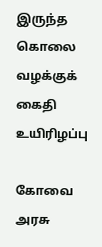இருந்த கொலை வழக்குக் கைதி உயிரிழப்பு

கோவை அரசு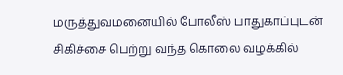மருத்துவமனையில் போலீஸ் பாதுகாப்புடன் சிகிச்சை பெற்று வந்த கொலை வழக்கில்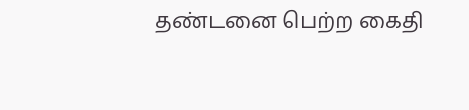தண்டனை பெற்ற கைதி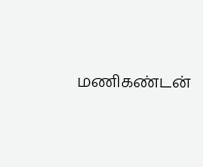மணிகண்டன்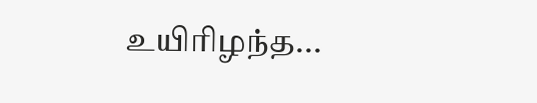உயிரிழந்த...